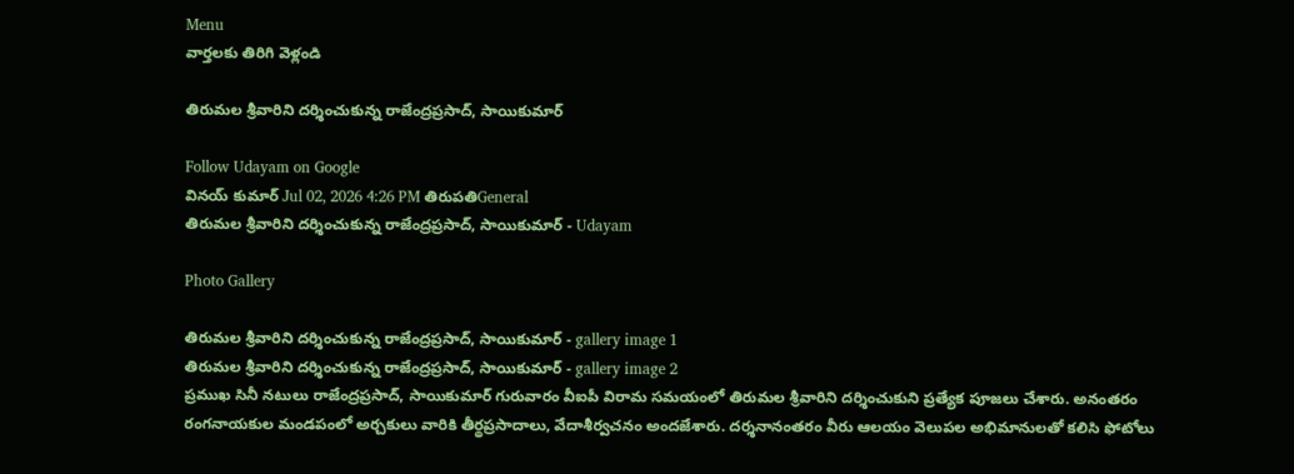Menu
వార్తలకు తిరిగి వెళ్లండి

తిరుమల శ్రీవారిని దర్శించుకున్న రాజేంద్రప్రసాద్, సాయికుమార్

Follow Udayam on Google
వినయ్ కుమార్ Jul 02, 2026 4:26 PM తిరుపతిGeneral
తిరుమల శ్రీవారిని దర్శించుకున్న రాజేంద్రప్రసాద్, సాయికుమార్ - Udayam

Photo Gallery

తిరుమల శ్రీవారిని దర్శించుకున్న రాజేంద్రప్రసాద్, సాయికుమార్ - gallery image 1
తిరుమల శ్రీవారిని దర్శించుకున్న రాజేంద్రప్రసాద్, సాయికుమార్ - gallery image 2
ప్రముఖ సినీ నటులు రాజేంద్రప్రసాద్, సాయికుమార్ గురువారం వీఐపీ విరామ సమయంలో తిరుమల శ్రీవారిని దర్శించుకుని ప్రత్యేక పూజలు చేశారు. అనంతరం రంగనాయకుల మండపంలో అర్చకులు వారికి తీర్థప్రసాదాలు, వేదాశీర్వచనం అందజేశారు. దర్శనానంతరం వీరు ఆలయం వెలుపల అభిమానులతో కలిసి ఫోటోలు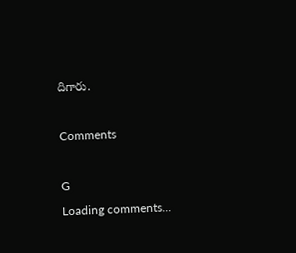దిగారు.

Comments

G
Loading comments...